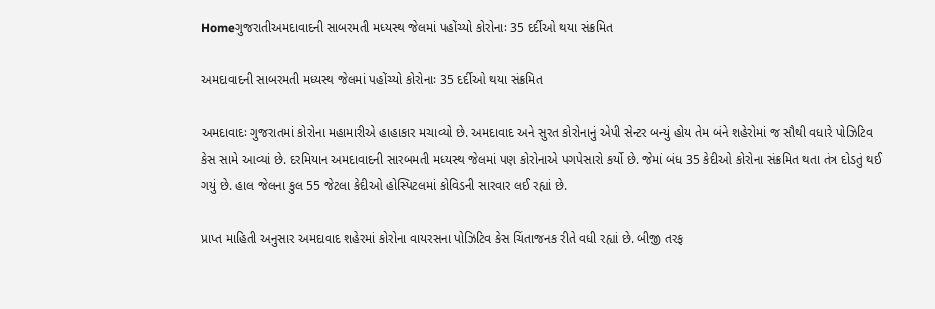Homeગુજરાતીઅમદાવાદની સાબરમતી મધ્યસ્થ જેલમાં પહોંચ્યો કોરોનાઃ 35 દર્દીઓ થયા સંક્રમિત

અમદાવાદની સાબરમતી મધ્યસ્થ જેલમાં પહોંચ્યો કોરોનાઃ 35 દર્દીઓ થયા સંક્રમિત

અમદાવાદઃ ગુજરાતમાં કોરોના મહામારીએ હાહાકાર મચાવ્યો છે. અમદાવાદ અને સુરત કોરોનાનું એપી સેન્ટર બન્યું હોય તેમ બંને શહેરોમાં જ સૌથી વધારે પોઝિટિવ કેસ સામે આવ્યાં છે. દરમિયાન અમદાવાદની સારબમતી મધ્યસ્થ જેલમાં પણ કોરોનાએ પગપેસારો કર્યો છે. જેમાં બંધ 35 કેદીઓ કોરોના સંક્રમિત થતા તંત્ર દોડતું થઈ ગયું છે. હાલ જેલના કુલ 55 જેટલા કેદીઓ હોસ્પિટલમાં કોવિડની સારવાર લઈ રહ્યાં છે.

પ્રાપ્ત માહિતી અનુસાર અમદાવાદ શહેરમાં કોરોના વાયરસના પોઝિટિવ કેસ ચિંતાજનક રીતે વધી રહ્યાં છે. બીજી તરફ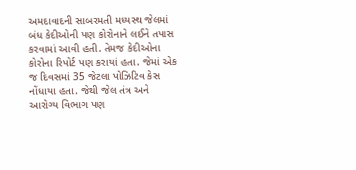અમદાવાદની સાબરમતી મધ્યસ્થ જેલમાં બંધ કેદીઓની પણ કોરોનાને લઈને તપાસ કરવામાં આવી હતી. તેમજ કેદીઓના કોરોના રિપોર્ટ પણ કરાયાં હતા. જેમાં એક જ દિવસમાં 35 જેટલા પોઝિટિવ કેસ નોંધાયા હતા. જેથી જેલ તંત્ર અને આરોગ્ય વિભાગ પણ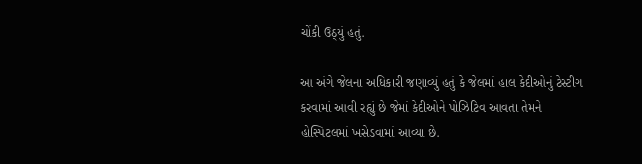ચોંકી ઉઠ્યું હતું.

આ અંગે જેલના અધિકારી જણાવ્યું હતું કે જેલમાં હાલ કેદીઓનું ટેસ્ટીગ કરવામાં આવી રહ્યું છે જેમાં કેદીઓને પોઝિટિવ આવતા તેમને હોસ્પિટલમાં ખસેડવામાં આવ્યા છે.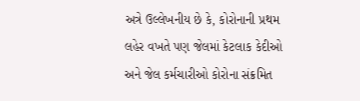અત્રે ઉલ્લેખનીય છે કે, કોરોનાની પ્રથમ લહેર વખતે પણ જેલમાં કેટલાક કેદીઓ અને જેલ કર્મચારીઓ કોરોના સંક્રમિત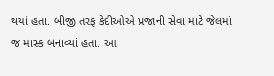થયાં હતા. બીજી તરફ કેદીઓએ પ્રજાની સેવા માટે જેલમાં જ માસ્ક બનાવ્યાં હતા. આ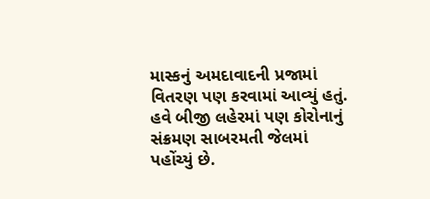માસ્કનું અમદાવાદની પ્રજામાં વિતરણ પણ કરવામાં આવ્યું હતું. હવે બીજી લહેરમાં પણ કોરોનાનું સંક્રમણ સાબરમતી જેલમાં પહોંચ્યું છે.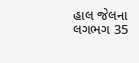હાલ જેલના લગભગ 35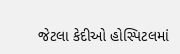જેટલા કેદીઓ હોસ્પિટલમાં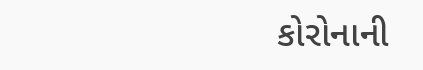કોરોનાની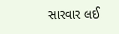સારવાર લઈ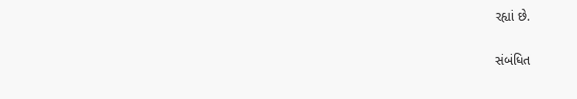રહ્યાં છે.

સંબંધિત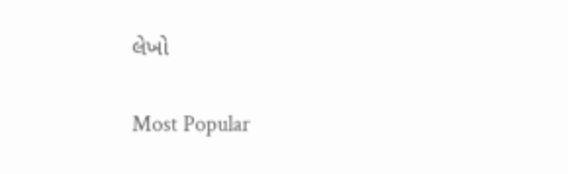લેખો

Most Popular